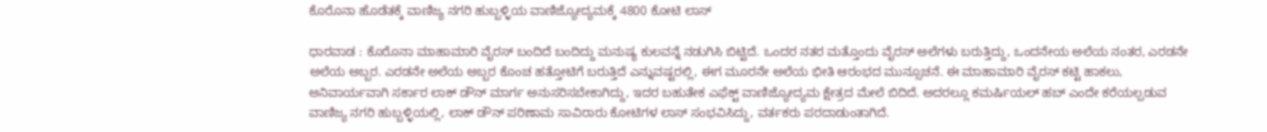ಕೊರೊನಾ ಹೊಡೆತಕ್ಕೆ ವಾಣಿಜ್ಯ ನಗರಿ ಹುಬ್ಬಳ್ಳಿಯ ವಾಣಿಜ್ಯೋದ್ಯಮಕ್ಕೆ 4800 ಕೋಟಿ ಲಾಸ್

ಧಾರವಾಡ : ಕೊರೊನಾ ಮಾಹಾಮಾರಿ ವೈರಸ್ ಬಂದಿದೆ ಬಂದಿದ್ದು ಮನುಷ್ಯ ಕುಲವನ್ನೆ ನಡುಗಿಸಿ ಬಿಟ್ಟಿದೆ. ಒಂದರ ನತರ ಮತ್ತೊಂದು ವೈರಸ್ ಅಲೆಗಳು ಬರುತ್ತಿದ್ದು, ಒಂದನೇಯ ಅಲೆಯ ನಂತರ, ಎರಡನೇ ಅಲೆಯ ಅಬ್ಬರ. ಎರಡನೇ ಅಲೆಯ ಅಬ್ಬರ ಕೊಂಚ ಹತ್ತೋಟಿಗೆ ಬರುತ್ತಿದೆ ಎನ್ನುವಷ್ಟರಲ್ಲಿ, ಈಗ ಮೂರನೇ ಅಲೆಯ ಭೀತಿ ಆರಂಭದ ಮುನ್ಸೂಚನೆ. ಈ ಮಾಹಾಮಾರಿ ವೈರಸ್ ಕಟ್ಟಿ ಹಾಕಲು, ಅನಿವಾರ್ಯವಾಗಿ ಸರ್ಕಾರ ಲಾಕ್ ಡೌನ್ ಮಾರ್ಗ ಅನುಸರಿಸಬೇಕಾಗಿದ್ದು, ಇದರ ಬಹುತೇಕ ಎಫೆಕ್ಟ್ ವಾಣಿಜ್ಯೋದ್ಯಮ ಕ್ಷೇತ್ರದ ಮೇಲೆ ಬಿದಿದೆ. ಅದರಲ್ಲೂ ಕಮರ್ಷಿಯಲ್ ಹಬ್ ಎಂದೇ ಕರೆಯಲ್ಪಡುವ ವಾಣಿಜ್ಯ ನಗರಿ ಹುಬ್ಬಳ್ಳಿಯಲ್ಲಿ, ಲಾಕ್ ಡೌನ್ ಪರಿಣಾಮ ಸಾವಿರಾರು ಕೋಟಿಗಳ ಲಾಸ್ ಸಂಭವಿಸಿದ್ದು, ವರ್ತಕರು ಪರದಾಡುಂತಾಗಿದೆ.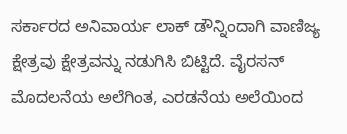ಸರ್ಕಾರದ ಅನಿವಾರ್ಯ ಲಾಕ್ ಡೌನ್ನಿಂದಾಗಿ ವಾಣಿಜ್ಯ ಕ್ಷೇತ್ರವು ಕ್ಷೇತ್ರವನ್ನು ನಡುಗಿಸಿ ಬಿಟ್ಟಿದೆ. ವೈರಸನ್ ಮೊದಲನೆಯ ಅಲೆಗಿಂತ, ಎರಡನೆಯ ಅಲೆಯಿಂದ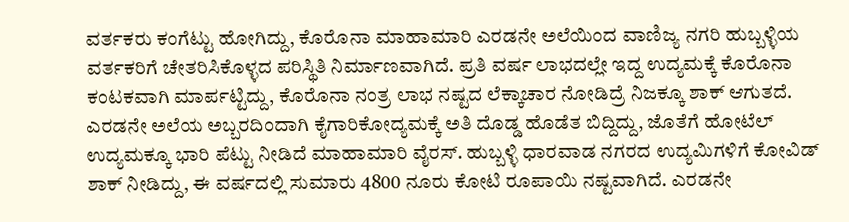ವರ್ತಕರು ಕಂಗೆಟ್ಟು ಹೋಗಿದ್ದು, ಕೊರೊನಾ ಮಾಹಾಮಾರಿ ಎರಡನೇ ಅಲೆಯಿಂದ ವಾಣಿಜ್ಯ ನಗರಿ ಹುಬ್ಬಳ್ಳಿಯ ವರ್ತಕರಿಗೆ ಚೇತರಿಸಿಕೊಳ್ಳದ ಪರಿಸ್ಥಿತಿ ನಿರ್ಮಾಣವಾಗಿದೆ. ಪ್ರತಿ ವರ್ಷ ಲಾಭದಲ್ಲೇ ಇದ್ದ ಉದ್ಯಮಕ್ಕೆ ಕೊರೊನಾ ಕಂಟಕವಾಗಿ ಮಾರ್ಪಟ್ಟಿದ್ದು, ಕೊರೊನಾ ನಂತ್ರ ಲಾಭ ನಷ್ಟದ ಲೆಕ್ಕಾಚಾರ ನೋಡಿದ್ರೆ ನಿಜಕ್ಕೂ ಶಾಕ್ ಆಗುತದೆ.
ಎರಡನೇ ಅಲೆಯ ಅಬ್ಬರದಿಂದಾಗಿ ಕೈಗಾರಿಕೋದ್ಯಮಕ್ಕೆ ಅತಿ ದೊಡ್ಡ ಹೊಡೆತ ಬಿದ್ದಿದ್ದು, ಜೊತೆಗೆ ಹೋಟೆಲ್ ಉದ್ಯಮಕ್ಕೂ ಭಾರಿ ಪೆಟ್ಟು ನೀಡಿದೆ ಮಾಹಾಮಾರಿ ವೈರಸ್. ಹುಬ್ಬಳ್ಳಿ ಧಾರವಾಡ ನಗರದ ಉದ್ಯಮಿಗಳಿಗೆ ಕೋವಿಡ್ ಶಾಕ್ ನೀಡಿದ್ದು, ಈ ವರ್ಷದಲ್ಲಿ ಸುಮಾರು 4800 ನೂರು ಕೋಟಿ ರೂಪಾಯಿ ನಷ್ಟವಾಗಿದೆ. ಎರಡನೇ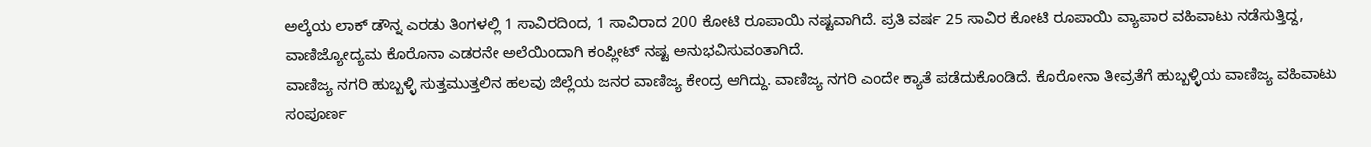ಅಲ್ಕೆಯ ಲಾಕ್ ಡೌನ್ನ ಎರಡು ತಿಂಗಳಲ್ಲಿ 1 ಸಾವಿರದಿಂದ, 1 ಸಾವಿರಾದ 200 ಕೋಟಿ ರೂಪಾಯಿ ನಷ್ಟವಾಗಿದೆ. ಪ್ರತಿ ವರ್ಷ 25 ಸಾವಿರ ಕೋಟಿ ರೂಪಾಯಿ ವ್ಯಾಪಾರ ವಹಿವಾಟು ನಡೆಸುತ್ತಿದ್ದ, ವಾಣಿಜ್ಯೋದ್ಯಮ ಕೊರೊನಾ ಎಡರನೇ ಅಲೆಯಿಂದಾಗಿ ಕಂಪ್ಲೀಟ್ ನಷ್ಟ ಅನುಭವಿಸುವಂತಾಗಿದೆ.
ವಾಣಿಜ್ಯ ನಗರಿ ಹುಬ್ಬಳ್ಳಿ ಸುತ್ತಮುತ್ತಲಿನ ಹಲವು ಜಿಲ್ಲೆಯ ಜನರ ವಾಣಿಜ್ಯ ಕೇಂದ್ರ ಆಗಿದ್ದು. ವಾಣಿಜ್ಯ ನಗರಿ ಎಂದೇ ಕ್ಯಾತೆ ಪಡೆದುಕೊಂಡಿದೆ. ಕೊರೋನಾ ತೀವ್ರತೆಗೆ ಹುಬ್ಬಳ್ಳಿಯ ವಾಣಿಜ್ಯ ವಹಿವಾಟು ಸಂಪೂರ್ಣ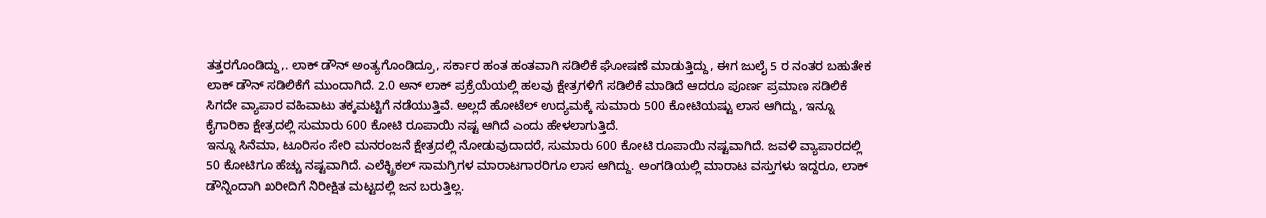ತತ್ತರಗೊಂಡಿದ್ದು,. ಲಾಕ್ ಡೌನ್ ಅಂತ್ಯಗೊಂಡಿದ್ರೂ, ಸರ್ಕಾರ ಹಂತ ಹಂತವಾಗಿ ಸಡಿಲಿಕೆ ಘೋಷಣೆ ಮಾಡುತ್ತಿದ್ದು, ಈಗ ಜುಲೈ 5 ರ ನಂತರ ಬಹುತೇಕ ಲಾಕ್ ಡೌನ್ ಸಡಿಲಿಕೆಗೆ ಮುಂದಾಗಿದೆ. 2.0 ಅನ್ ಲಾಕ್ ಪ್ರಕ್ರೆಯೆಯಲ್ಲಿ ಹಲವು ಕ್ಷೇತ್ರಗಳಿಗೆ ಸಡಿಲಿಕೆ ಮಾಡಿದೆ ಆದರೂ ಪೂರ್ಣ ಪ್ರಮಾಣ ಸಡಿಲಿಕೆ ಸಿಗದೇ ವ್ಯಾಪಾರ ವಹಿವಾಟು ತಕ್ಕಮಟ್ಟಿಗೆ ನಡೆಯುತ್ತಿವೆ. ಅಲ್ಲದೆ ಹೋಟೆಲ್ ಉದ್ಯಮಕ್ಕೆ ಸುಮಾರು 500 ಕೋಟಿಯಷ್ಟು ಲಾಸ ಆಗಿದ್ದು, ಇನ್ನೂ ಕೈಗಾರಿಕಾ ಕ್ಷೇತ್ರದಲ್ಲಿ ಸುಮಾರು 600 ಕೋಟಿ ರೂಪಾಯಿ ನಷ್ಟ ಆಗಿದೆ ಎಂದು ಹೇಳಲಾಗುತ್ತಿದೆ.
ಇನ್ನೂ ಸಿನೆಮಾ, ಟೂರಿಸಂ ಸೇರಿ ಮನರಂಜನೆ ಕ್ಷೇತ್ರದಲ್ಲಿ ನೋಡುವುದಾದರೆ, ಸುಮಾರು 600 ಕೋಟಿ ರೂಪಾಯಿ ನಷ್ಟವಾಗಿದೆ. ಜವಳಿ ವ್ಯಾಪಾರದಲ್ಲಿ 50 ಕೋಟಿಗೂ ಹೆಚ್ಚು ನಷ್ಟವಾಗಿದೆ. ಎಲೆಕ್ಟ್ರಿಕಲ್ ಸಾಮಗ್ರಿಗಳ ಮಾರಾಟಗಾರರಿಗೂ ಲಾಸ ಆಗಿದ್ದು. ಅಂಗಡಿಯಲ್ಲಿ ಮಾರಾಟ ವಸ್ತುಗಳು ಇದ್ದರೂ, ಲಾಕ್ ಡೌನ್ನಿಂದಾಗಿ ಖರೀದಿಗೆ ನಿರೀಕ್ಷಿತ ಮಟ್ಟದಲ್ಲಿ ಜನ ಬರುತ್ತಿಲ್ಲ.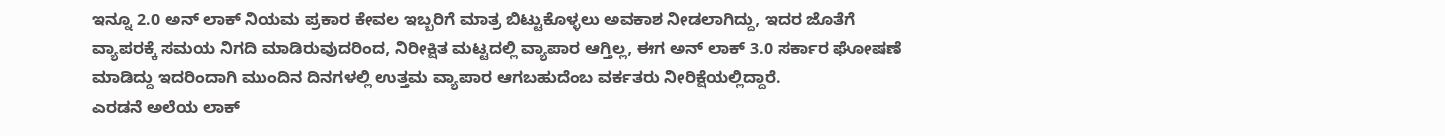ಇನ್ನೂ 2.0 ಅನ್ ಲಾಕ್ ನಿಯಮ ಪ್ರಕಾರ ಕೇವಲ ಇಬ್ಬರಿಗೆ ಮಾತ್ರ ಬಿಟ್ಟುಕೊಳ್ಳಲು ಅವಕಾಶ ನೀಡಲಾಗಿದ್ದು, ಇದರ ಜೊತೆಗೆ ವ್ಯಾಪರಕ್ಕೆ ಸಮಯ ನಿಗದಿ ಮಾಡಿರುವುದರಿಂದ, ನಿರೀಕ್ಷಿತ ಮಟ್ಟದಲ್ಲಿ ವ್ಯಾಪಾರ ಆಗ್ತಿಲ್ಲ, ಈಗ ಅನ್ ಲಾಕ್ 3.0 ಸರ್ಕಾರ ಘೋಷಣೆ ಮಾಡಿದ್ದು ಇದರಿಂದಾಗಿ ಮುಂದಿನ ದಿನಗಳಲ್ಲಿ ಉತ್ತಮ ವ್ಯಾಪಾರ ಆಗಬಹುದೆಂಬ ವರ್ಕತರು ನೀರಿಕ್ಷೆಯಲ್ಲಿದ್ದಾರೆ.
ಎರಡನೆ ಅಲೆಯ ಲಾಕ್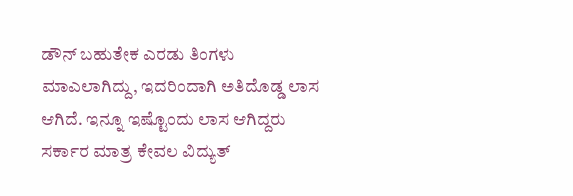ಡೌನ್ ಬಹುತೇಕ ಎರಡು ತಿಂಗಳು ಮಾಎಲಾಗಿದ್ದು, ಇದರಿಂದಾಗಿ ಅತಿದೊಡ್ಡ ಲಾಸ ಆಗಿದೆ. ಇನ್ನೂ ಇಷ್ಟೊಂದು ಲಾಸ ಆಗಿದ್ದರು ಸರ್ಕಾರ ಮಾತ್ರ ಕೇವಲ ವಿದ್ಯುತ್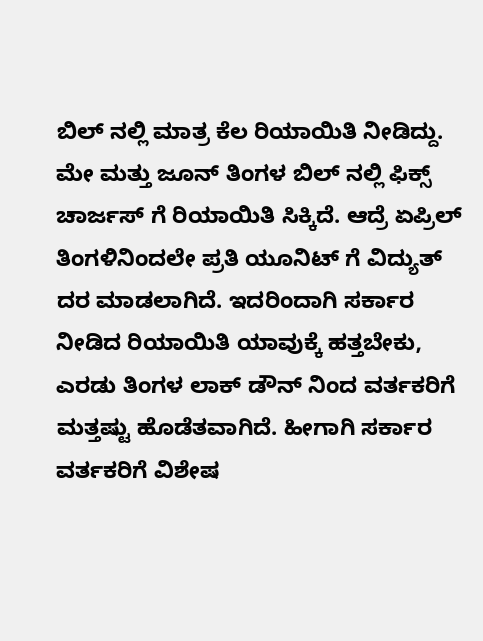ಬಿಲ್ ನಲ್ಲಿ ಮಾತ್ರ ಕೆಲ ರಿಯಾಯಿತಿ ನೀಡಿದ್ದು. ಮೇ ಮತ್ತು ಜೂನ್ ತಿಂಗಳ ಬಿಲ್ ನಲ್ಲಿ ಫಿಕ್ಸ್ ಚಾರ್ಜಸ್ ಗೆ ರಿಯಾಯಿತಿ ಸಿಕ್ಕಿದೆ. ಆದ್ರೆ ಏಪ್ರಿಲ್ ತಿಂಗಳಿನಿಂದಲೇ ಪ್ರತಿ ಯೂನಿಟ್ ಗೆ ವಿದ್ಯುತ್ ದರ ಮಾಡಲಾಗಿದೆ. ಇದರಿಂದಾಗಿ ಸರ್ಕಾರ ನೀಡಿದ ರಿಯಾಯಿತಿ ಯಾವುಕ್ಕೆ ಹತ್ತಬೇಕು, ಎರಡು ತಿಂಗಳ ಲಾಕ್ ಡೌನ್ ನಿಂದ ವರ್ತಕರಿಗೆ ಮತ್ತಷ್ಟು ಹೊಡೆತವಾಗಿದೆ. ಹೀಗಾಗಿ ಸರ್ಕಾರ ವರ್ತಕರಿಗೆ ವಿಶೇಷ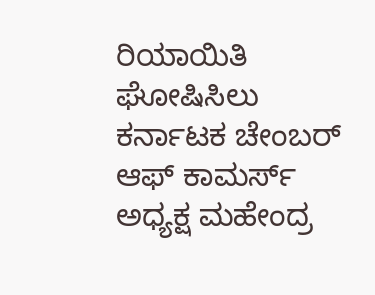ರಿಯಾಯಿತಿ ಘೋಷಿಸಿಲು ಕರ್ನಾಟಕ ಚೇಂಬರ್ ಆಫ್ ಕಾಮರ್ಸ್ ಅಧ್ಯಕ್ಷ ಮಹೇಂದ್ರ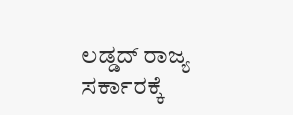ಲಡ್ಡದ್ ರಾಜ್ಯ ಸರ್ಕಾರಕ್ಕೆ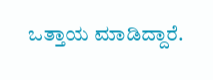ಒತ್ತಾಯ ಮಾಡಿದ್ದಾರೆ.